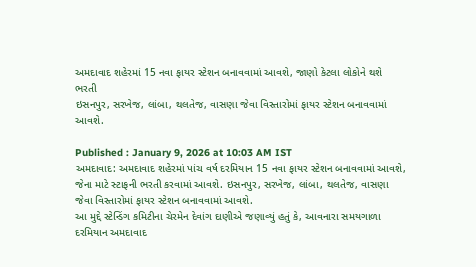અમદાવાદ શહેરમાં 15 નવા ફાયર સ્ટેશન બનાવવામાં આવશે, જાણો કેટલા લોકોને થશે ભરતી
ઇસનપુર, સરખેજ, લાંબા, થલતેજ, વાસણા જેવા વિસ્તારોમાં ફાયર સ્ટેશન બનાવવામાં આવશે.

Published : January 9, 2026 at 10:03 AM IST
અમદાવાદ: અમદાવાદ શહેરમાં પાંચ વર્ષ દરમિયાન 15 નવા ફાયર સ્ટેશન બનાવવામાં આવશે, જેના માટે સ્ટાફની ભરતી કરવામાં આવશે. ઇસનપુર, સરખેજ, લાંબા, થલતેજ, વાસણા જેવા વિસ્તારોમાં ફાયર સ્ટેશન બનાવવામાં આવશે.
આ મુદ્દે સ્ટેન્ડિંગ કમિટીના ચેરમેન દેવાંગ દાણીએ જણાવ્યું હતું કે, આવનારા સમયગાળા દરમિયાન અમદાવાદ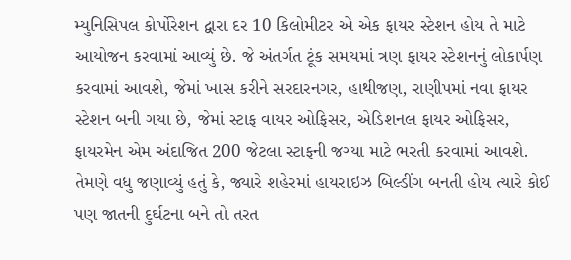મ્યુનિસિપલ કોર્પોરેશન દ્વારા દર 10 કિલોમીટર એ એક ફાયર સ્ટેશન હોય તે માટે આયોજન કરવામાં આવ્યું છે. જે અંતર્ગત ટૂંક સમયમાં ત્રણ ફાયર સ્ટેશનનું લોકાર્પણ કરવામાં આવશે, જેમાં ખાસ કરીને સરદારનગર, હાથીજણ, રાણીપમાં નવા ફાયર સ્ટેશન બની ગયા છે, જેમાં સ્ટાફ વાયર ઓફિસર, એડિશનલ ફાયર ઓફિસર, ફાયરમેન એમ અંદાજિત 200 જેટલા સ્ટાફની જગ્યા માટે ભરતી કરવામાં આવશે.
તેમણે વધુ જણાવ્યું હતું કે, જ્યારે શહેરમાં હાયરાઇઝ બિલ્ડીંગ બનતી હોય ત્યારે કોઈ પણ જાતની દુર્ઘટના બને તો તરત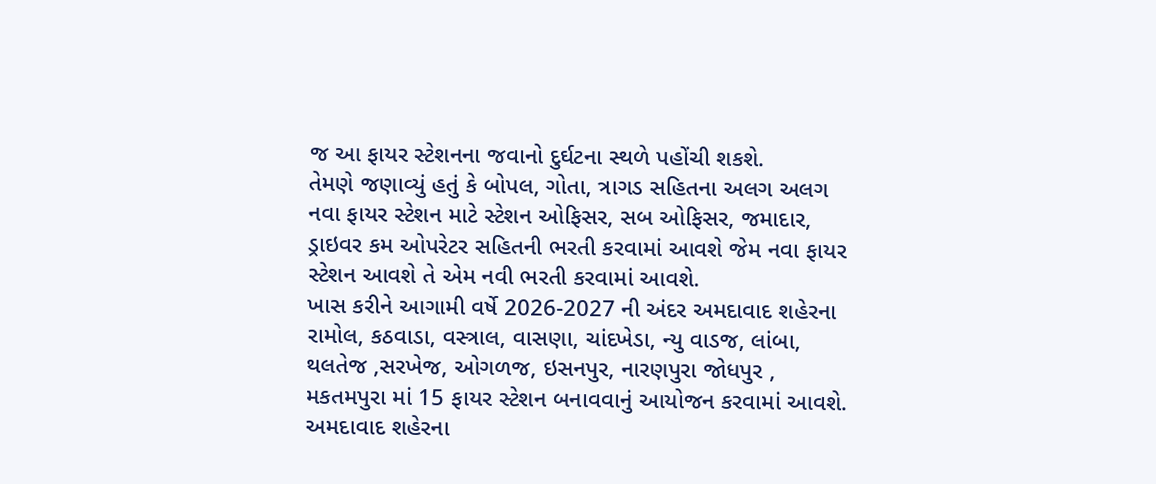જ આ ફાયર સ્ટેશનના જવાનો દુર્ઘટના સ્થળે પહોંચી શકશે.
તેમણે જણાવ્યું હતું કે બોપલ, ગોતા, ત્રાગડ સહિતના અલગ અલગ નવા ફાયર સ્ટેશન માટે સ્ટેશન ઓફિસર, સબ ઓફિસર, જમાદાર, ડ્રાઇવર કમ ઓપરેટર સહિતની ભરતી કરવામાં આવશે જેમ નવા ફાયર સ્ટેશન આવશે તે એમ નવી ભરતી કરવામાં આવશે.
ખાસ કરીને આગામી વર્ષે 2026-2027 ની અંદર અમદાવાદ શહેરના રામોલ, કઠવાડા, વસ્ત્રાલ, વાસણા, ચાંદખેડા, ન્યુ વાડજ, લાંબા, થલતેજ ,સરખેજ, ઓગળજ, ઇસનપુર, નારણપુરા જોધપુર , મકતમપુરા માં 15 ફાયર સ્ટેશન બનાવવાનું આયોજન કરવામાં આવશે. અમદાવાદ શહેરના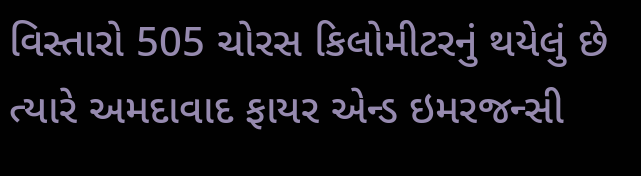વિસ્તારો 505 ચોરસ કિલોમીટરનું થયેલું છે ત્યારે અમદાવાદ ફાયર એન્ડ ઇમરજન્સી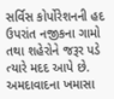સર્વિસ કોર્પોરેશનની હદ ઉપરાંત નજીકના ગામો તથા શહેરોને જરૂર પડે ત્યારે મદદ આપે છે. અમદાવાદના ખમાસા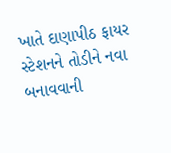ખાતે દાણાપીઠ ફાયર સ્ટેશનને તોડીને નવા બનાવવાની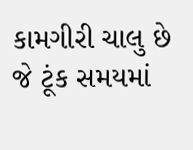કામગીરી ચાલુ છે જે ટૂંક સમયમાં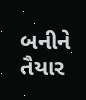બનીને તૈયાર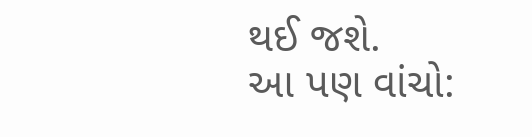થઈ જશે.
આ પણ વાંચો: